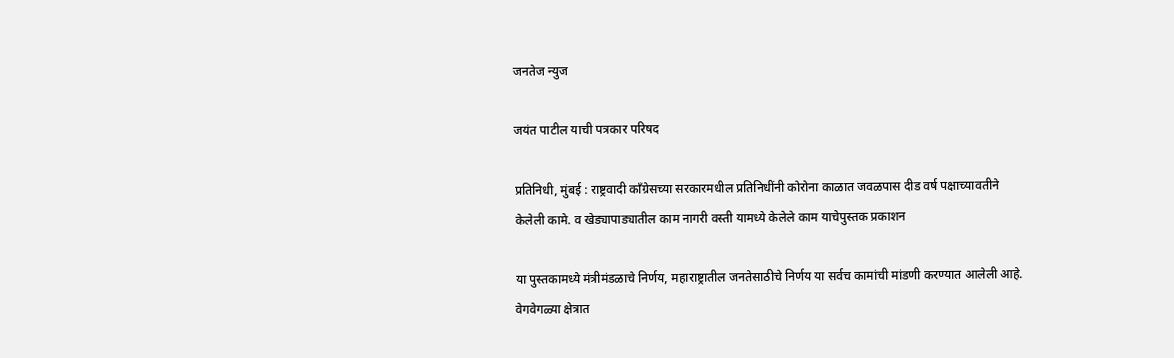जनतेज न्युज

जयंत पाटील याची पत्रकार परिषद

प्रतिनिधी, मुंबई : राष्ट्रवादी काँग्रेसच्या सरकारमधील प्रतिनिधींनी कोरोना काळात जवळपास दीड वर्ष पक्षाच्यावतीने केलेली कामे. व खेड्यापाड्यातील काम नागरी वस्ती यामध्ये केलेले काम याचेपुस्तक प्रकाशन

या पुस्तकामध्ये मंत्रीमंडळाचे निर्णय, महाराष्ट्रातील जनतेसाठीचे निर्णय या सर्वच कामांची मांडणी करण्यात आलेली आहे. वेगवेगळ्या क्षेत्रात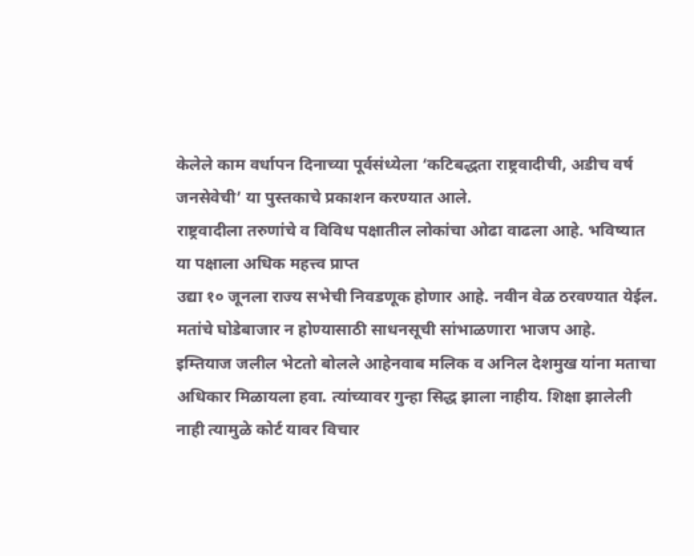केलेले काम वर्धापन दिनाच्या पूर्वसंध्येला ‘कटिबद्धता राष्ट्रवादीची, अडीच वर्ष जनसेवेची’ या पुस्तकाचे प्रकाशन करण्यात आले.
राष्ट्रवादीला तरुणांचे व विविध पक्षातील लोकांचा ओढा वाढला आहे. भविष्यात या पक्षाला अधिक महत्त्व प्राप्त
उद्या १० जूनला राज्य सभेची निवडणूक होणार आहे. नवीन वेळ ठरवण्यात येईल.
मतांचे घोडेबाजार न होण्यासाठी साधनसूची सांभाळणारा भाजप आहे.
इम्तियाज जलील भेटतो बोलले आहेनवाब मलिक व अनिल देशमुख यांना मताचा अधिकार मिळायला हवा. त्यांच्यावर गुन्हा सिद्ध झाला नाहीय. शिक्षा झालेली नाही त्यामुळे कोर्ट यावर विचार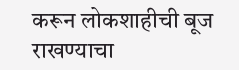करून लोकशाहीची बूज राखण्याचा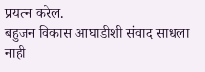प्रयत्न करेल.
बहुजन विकास आघाडीशी संवाद साधला नाही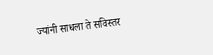ज्यांनी साधला ते सविस्तर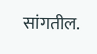सांगतील.